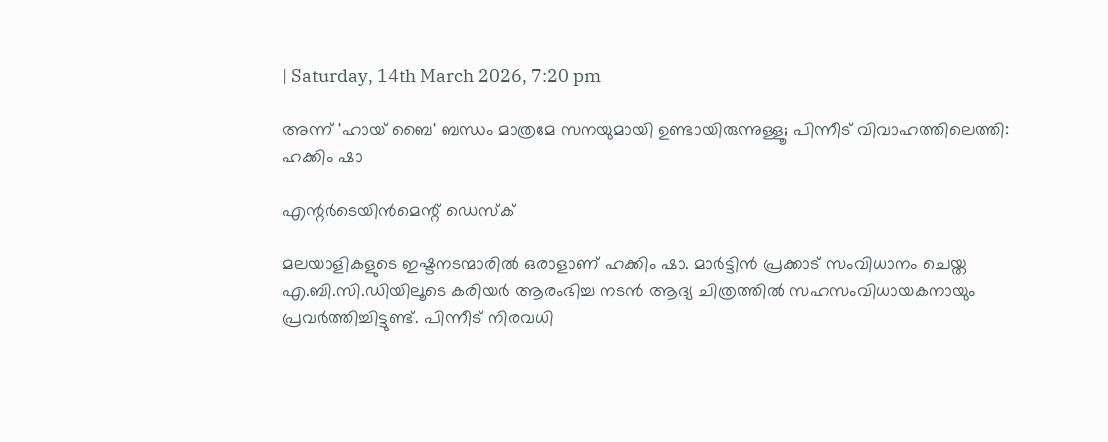| Saturday, 14th March 2026, 7:20 pm

അന്ന് 'ഹായ് ബൈ' ബന്ധം മാത്രമേ സനയുമായി ഉണ്ടായിരുന്നുള്ളൂ; പിന്നീട് വിവാഹത്തിലെത്തി: ഹക്കിം ഷാ

എന്റര്‍ടെയിന്‍മെന്റ് ഡെസ്‌ക്

മലയാളികളുടെ ഇഷ്ടനടന്മാരില്‍ ഒരാളാണ് ഹക്കിം ഷാ. മാര്‍ട്ടിന്‍ പ്രക്കാട് സംവിധാനം ചെയ്ത എ.ബി.സി.ഡിയിലൂടെ കരിയര്‍ ആരംഭിച്ച നടന്‍ ആദ്യ ചിത്രത്തില്‍ സഹസംവിധായകനായും പ്രവര്‍ത്തിച്ചിട്ടുണ്ട്. പിന്നീട് നിരവധി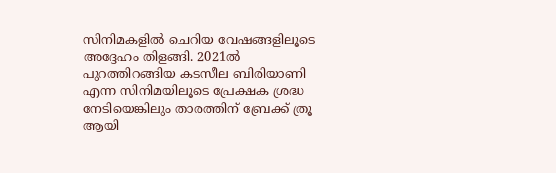സിനിമകളില്‍ ചെറിയ വേഷങ്ങളിലൂടെ അദ്ദേഹം തിളങ്ങി. 2021ല്‍ പുറത്തിറങ്ങിയ കടസീല ബിരിയാണി എന്ന സിനിമയിലൂടെ പ്രേക്ഷക ശ്രദ്ധ നേടിയെങ്കിലും താരത്തിന് ബ്രേക്ക് ത്രൂ ആയി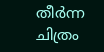തീര്‍ന്ന ചിത്രം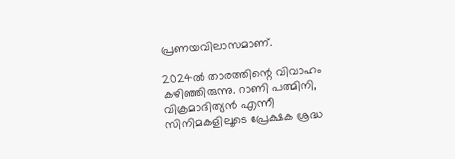പ്രണയവിലാസമാണ്.

2024ല്‍ താരത്തിന്റെ വിവാഹം കഴിഞ്ഞിരുന്നു. റാണി പത്മിനി, വിക്രമാദിത്യന്‍ എന്നീ സിനിമകളിലൂടെ പ്രേക്ഷക ശ്രദ്ധ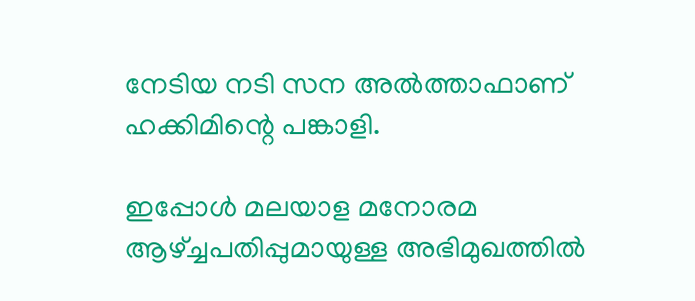നേടിയ നടി സന അല്‍ത്താഫാണ് ഹക്കിമിന്റെ പങ്കാളി.

ഇപ്പോള്‍ മലയാള മനോരമ ആഴ്ച്ചപതിപ്പുമായുള്ള അഭിമുഖത്തില്‍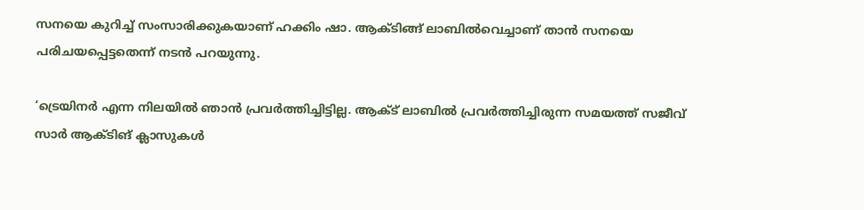സനയെ കുറിച്ച് സംസാരിക്കുകയാണ് ഹക്കിം ഷാ. ആക്ടിങ്ങ് ലാബില്‍വെച്ചാണ് താന്‍ സനയെ പരിചയപ്പെട്ടതെന്ന് നടന്‍ പറയുന്നു.

‘ട്രെയിനര്‍ എന്ന നിലയില്‍ ഞാന്‍ പ്രവര്‍ത്തിച്ചിട്ടില്ല. ആക്ട് ലാബില്‍ പ്രവര്‍ത്തിച്ചിരുന്ന സമയത്ത് സജീവ് സാര്‍ ആക്ടിങ് ക്ലാസുകള്‍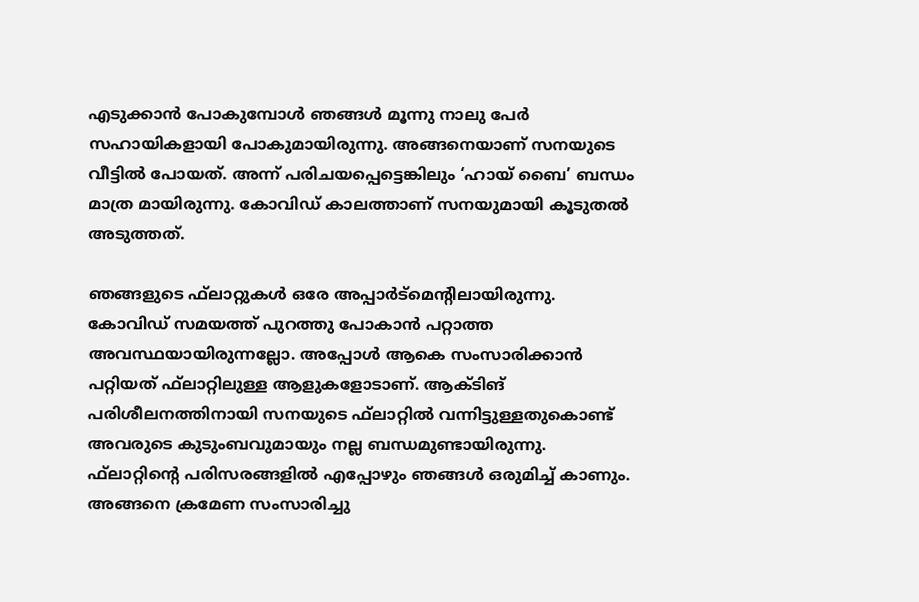എടുക്കാന്‍ പോകുമ്പോള്‍ ഞങ്ങള്‍ മൂന്നു നാലു പേര്‍ സഹായികളായി പോകുമായിരുന്നു. അങ്ങനെയാണ് സനയുടെ വീട്ടില്‍ പോയത്. അന്ന് പരിചയപ്പെട്ടെങ്കിലും ‘ഹായ് ബൈ’ ബന്ധം മാത്ര മായിരുന്നു. കോവിഡ് കാലത്താണ് സനയുമായി കൂടുതല്‍ അടുത്തത്.

ഞങ്ങളുടെ ഫ്‌ലാറ്റുകള്‍ ഒരേ അപ്പാര്‍ട്‌മെന്റിലായിരുന്നു. കോവിഡ് സമയത്ത് പുറത്തു പോകാന്‍ പറ്റാത്ത അവസ്ഥയായിരുന്നല്ലോ. അപ്പോള്‍ ആകെ സംസാരിക്കാന്‍ പറ്റിയത് ഫ്‌ലാറ്റിലുള്ള ആളുകളോടാണ്. ആക്ടിങ് പരിശീലനത്തിനായി സനയുടെ ഫ്‌ലാറ്റില്‍ വന്നിട്ടുള്ളതുകൊണ്ട് അവരുടെ കുടുംബവുമായും നല്ല ബന്ധമുണ്ടായിരുന്നു. ഫ്‌ലാറ്റിന്റെ പരിസരങ്ങളില്‍ എപ്പോഴും ഞങ്ങള്‍ ഒരുമിച്ച് കാണും. അങ്ങനെ ക്രമേണ സംസാരിച്ചു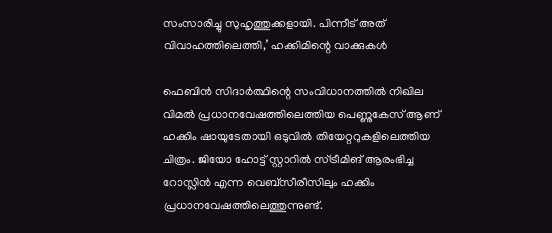സംസാരിച്ചു സുഹൃത്തുക്കളായി. പിന്നീട് അത് വിവാഹത്തിലെത്തി,’ ഹക്കിമിന്റെ വാക്കുകള്‍

ഫെബിന്‍ സിദാര്‍ത്ഥിന്റെ സംവിധാനത്തില്‍ നിഖില വിമല്‍ പ്രധാനവേഷത്തിലെത്തിയ പെണ്ണുകേസ് ആണ് ഹക്കിം ഷായുടേതായി ഒടുവില്‍ തിയേറ്ററുകളിലെത്തിയ ചിത്രം. ജിയോ ഹോട്ട് സ്റ്റാറില്‍ സ്ട്രീമിങ് ആരംഭിച്ച റോസ്ലിന്‍ എന്ന വെബ്‌സീരീസിലും ഹക്കിം പ്രധാനവേഷത്തിലെത്തുന്നുണ്ട്.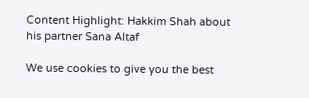Content Highlight: Hakkim Shah about  his partner Sana Altaf

We use cookies to give you the best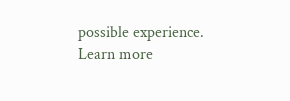possible experience. Learn more